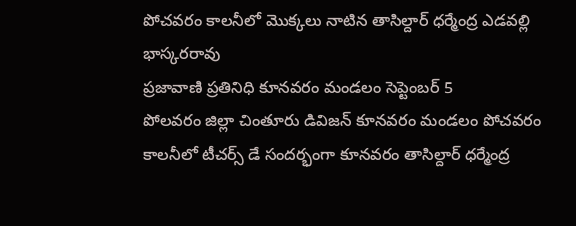పోచవరం కాలనీలో మొక్కలు నాటిన తాసిల్దార్ ధర్మేంద్ర ఎడవల్లి భాస్కరరావు
ప్రజావాణి ప్రతినిధి కూనవరం మండలం సెప్టెంబర్ 5
పోలవరం జిల్లా చింతూరు డివిజన్ కూనవరం మండలం పోచవరం కాలనీలో టీచర్స్ డే సందర్భంగా కూనవరం తాసిల్దార్ ధర్మేంద్ర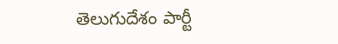తెలుగుదేశం పార్టీ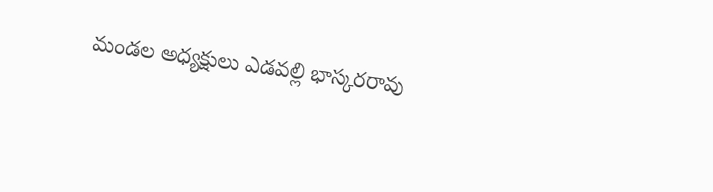మండల అధ్యక్షులు ఎడవల్లి భాస్కరరావు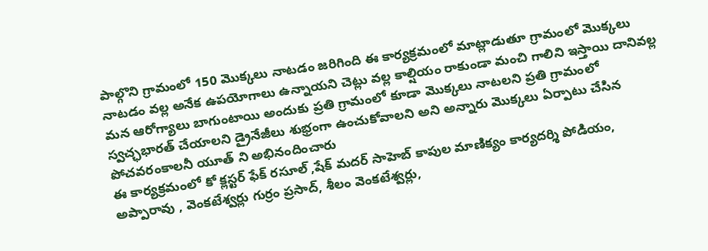పాల్గొని గ్రామంలో 150 మొక్కలు నాటడం జరిగింది ఈ కార్యక్రమంలో మాట్లాడుతూ గ్రామంలో మొక్కలు నాటడం వల్ల అనేక ఉపయోగాలు ఉన్నాయని చెట్లు వల్ల కాల్షియం రాకుండా మంచి గాలిని ఇస్తాయి దానివల్ల మన ఆరోగ్యాలు బాగుంటాయి అందుకు ప్రతి గ్రామంలో కూడా మొక్కలు నాటలని ప్రతి గ్రామంలో స్వచ్ఛభారత్ చేయాలని డ్రైనేజీలు శుభ్రంగా ఉంచుకోవాలని అని అన్నారు మొక్కలు ఏర్పాటు చేసిన పోచవరంకాలనీ యూత్ ని అభినందించారు
ఈ కార్యక్రమంలో కో క్లస్టర్ ఫేక్ రసూల్ ,షేక్ మదర్ సాహెబ్ కాపుల మాణిక్యం కార్యదర్శి పోడియం, అప్పారావు , వెంకటేశ్వర్లు గుర్రం ప్రసాద్, శీలం వెంకటేశ్వర్లు,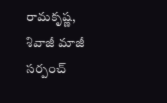రామకృష్ణ, శివాజీ మాజీ సర్పంచ్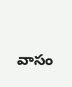వాసం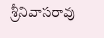శ్రీనివాసరావు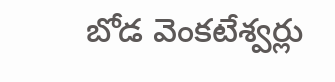బోడ వెంకటేశ్వర్లు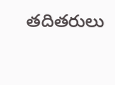తదితరులు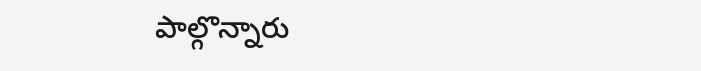పాల్గొన్నారు